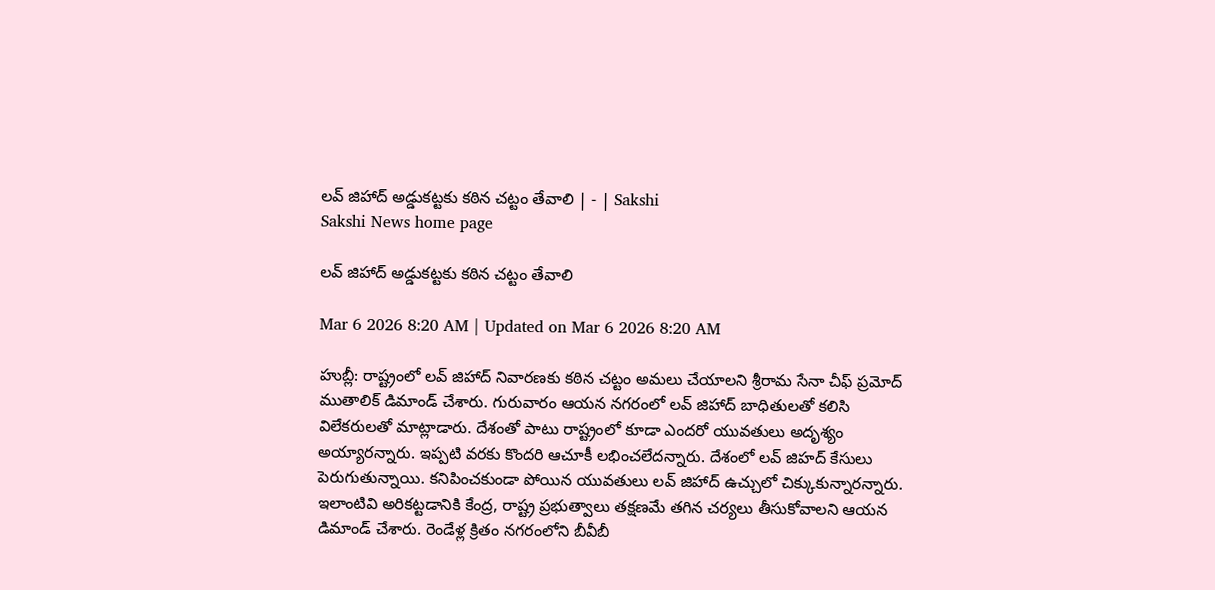లవ్‌ జిహాద్‌ అడ్డుకట్టకు కఠిన చట్టం తేవాలి | - | Sakshi
Sakshi News home page

లవ్‌ జిహాద్‌ అడ్డుకట్టకు కఠిన చట్టం తేవాలి

Mar 6 2026 8:20 AM | Updated on Mar 6 2026 8:20 AM

హుబ్లీ: రాష్ట్రంలో లవ్‌ జిహాద్‌ నివారణకు కఠిన చట్టం అమలు చేయాలని శ్రీరామ సేనా చీఫ్‌ ప్రమోద్‌ ముతాలిక్‌ డిమాండ్‌ చేశారు. గురువారం ఆయన నగరంలో లవ్‌ జిహాద్‌ బాధితులతో కలిసి విలేకరులతో మాట్లాడారు. దేశంతో పాటు రాష్ట్రంలో కూడా ఎందరో యువతులు అదృశ్యం అయ్యారన్నారు. ఇప్పటి వరకు కొందరి ఆచూకీ లభించలేదన్నారు. దేశంలో లవ్‌ జిహద్‌ కేసులు పెరుగుతున్నాయి. కనిపించకుండా పోయిన యువతులు లవ్‌ జిహాద్‌ ఉచ్చులో చిక్కుకున్నారన్నారు. ఇలాంటివి అరికట్టడానికి కేంద్ర, రాష్ట్ర ప్రభుత్వాలు తక్షణమే తగిన చర్యలు తీసుకోవాలని ఆయన డిమాండ్‌ చేశారు. రెండేళ్ల క్రితం నగరంలోని బీవీబీ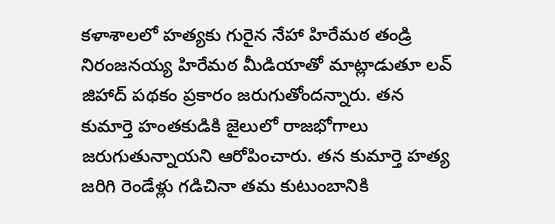కళాశాలలో హత్యకు గురైన నేహా హిరేమఠ తండ్రి నిరంజనయ్య హిరేమఠ మీడియాతో మాట్లాడుతూ లవ్‌ జిహాద్‌ పథకం ప్రకారం జరుగుతోందన్నారు. తన కుమార్తె హంతకుడికి జైలులో రాజభోగాలు జరుగుతున్నాయని ఆరోపించారు. తన కుమార్తె హత్య జరిగి రెండేళ్లు గడిచినా తమ కుటుంబానికి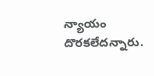న్యాయం దొరకలేదన్నారు.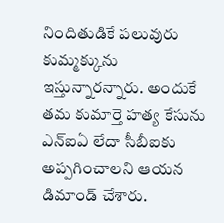నిందితుడికే పలువురు కుమ్మక్కును ఇస్తున్నారన్నారు. అందుకే తమ కుమార్తె హత్య కేసును ఎన్‌ఐఏ లేదా సీబీఐకు అప్పగించాలని ఆయన డిమాండ్‌ చేశారు.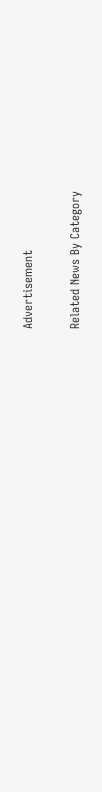Advertisement

Related News By Category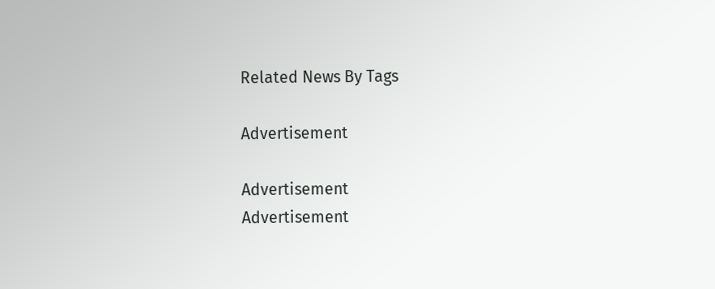Related News By Tags

Advertisement

Advertisement
Advertisement